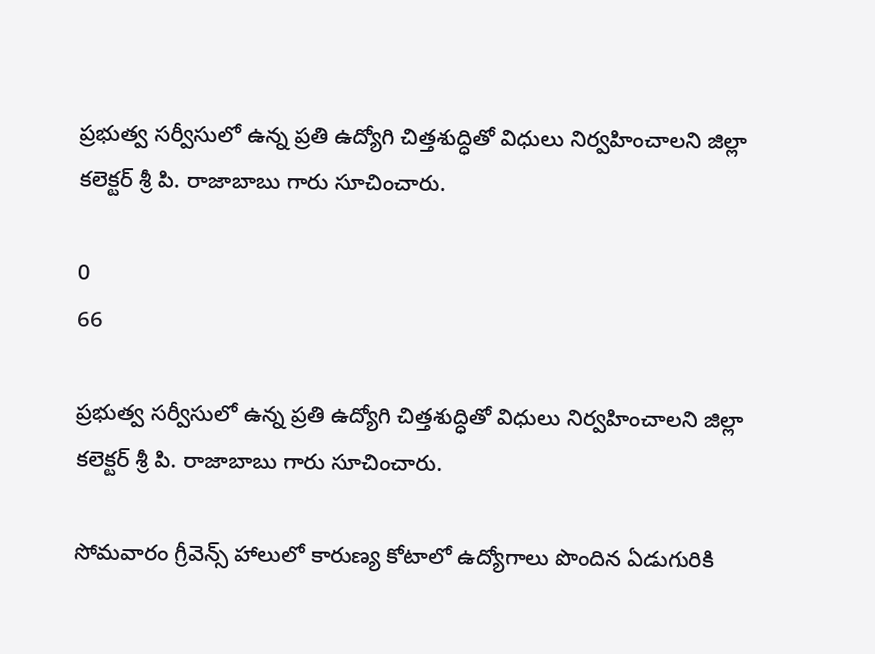ప్రభుత్వ సర్వీసులో ఉన్న ప్రతి ఉద్యోగి చిత్తశుద్ధితో విధులు నిర్వహించాలని జిల్లా కలెక్టర్ శ్రీ పి. రాజాబాబు గారు సూచించారు.

0
66

ప్రభుత్వ సర్వీసులో ఉన్న ప్రతి ఉద్యోగి చిత్తశుద్ధితో విధులు నిర్వహించాలని జిల్లా కలెక్టర్ శ్రీ పి. రాజాబాబు గారు సూచించారు.

సోమవారం గ్రీవెన్స్ హాలులో కారుణ్య కోటాలో ఉద్యోగాలు పొందిన ఏడుగురికి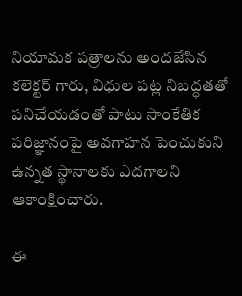నియామక పత్రాలను అందజేసిన కలెక్టర్ గారు, విధుల పట్ల నిబద్ధతతో పనిచేయడంతో పాటు సాంకేతిక పరిజ్ఞానంపై అవగాహన పెంచుకుని ఉన్నత స్థానాలకు ఎదగాలని ఆకాంక్షించారు.

ఈ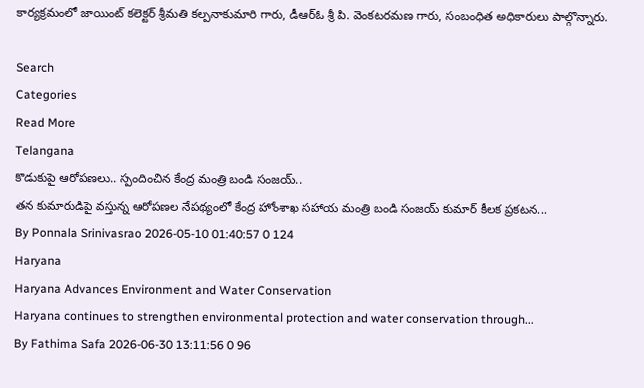కార్యక్రమంలో జాయింట్ కలెక్టర్ శ్రీమతి కల్పనాకుమారి గారు, డీఆర్‌ఓ శ్రీ పి. వెంకటరమణ గారు, సంబంధిత అధికారులు పాల్గొన్నారు.

Search
Categories
Read More
Telangana
కొడుకుపై ఆరోపణలు.. స్పందించిన కేంద్ర మంత్రి బండి సంజయ్..
తన కుమారుడిపై వస్తున్న ఆరోపణల నేపథ్యంలో కేంద్ర హోంశాఖ సహాయ మంత్రి బండి సంజయ్ కుమార్ కీలక ప్రకటన...
By Ponnala Srinivasrao 2026-05-10 01:40:57 0 124
Haryana
Haryana Advances Environment and Water Conservation
Haryana continues to strengthen environmental protection and water conservation through...
By Fathima Safa 2026-06-30 13:11:56 0 96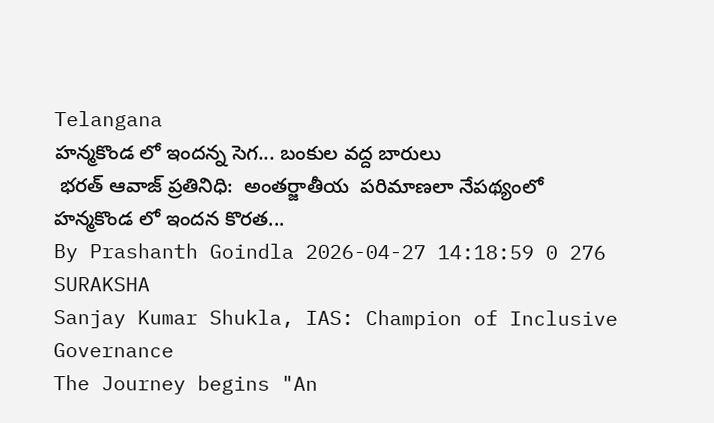Telangana
హన్మకొండ లో ఇందన్న సెగ... బంకుల వద్ద బారులు
 భరత్ ఆవాజ్ ప్రతినిధి:  అంతర్జాతీయ  పరిమాణలా నేపథ్యంలో హన్మకొండ లో ఇందన కొరత...
By Prashanth Goindla 2026-04-27 14:18:59 0 276
SURAKSHA
Sanjay Kumar Shukla, IAS: Champion of Inclusive Governance
The Journey begins "An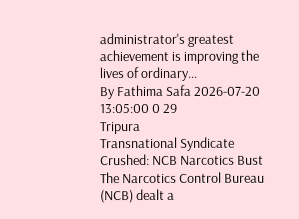administrator's greatest achievement is improving the lives of ordinary...
By Fathima Safa 2026-07-20 13:05:00 0 29
Tripura
Transnational Syndicate Crushed: NCB Narcotics Bust
The Narcotics Control Bureau (NCB) dealt a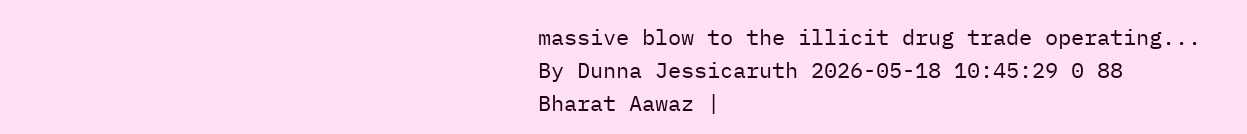massive blow to the illicit drug trade operating...
By Dunna Jessicaruth 2026-05-18 10:45:29 0 88
Bharat Aawaz |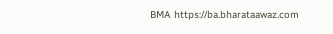BMA https://ba.bharataawaz.com